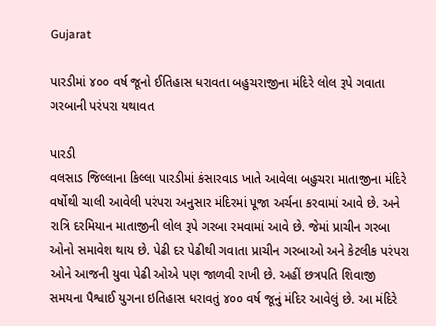Gujarat

પારડીમાં ૪૦૦ વર્ષ જૂનો ઈતિહાસ ધરાવતા બહુચરાજીના મંદિરે લોલ રૂપે ગવાતા ગરબાની પરંપરા યથાવત

પારડી
વલસાડ જિલ્લાના કિલ્લા પારડીમાં કંસારવાડ ખાતે આવેલા બહુચરા માતાજીના મંદિરે વર્ષોથી ચાલી આવેલી પરંપરા અનુસાર મંદિરમાં પૂજા અર્ચના કરવામાં આવે છે. અને રાત્રિ દરમિયાન માતાજીની લોલ રૂપે ગરબા રમવામાં આવે છે. જેમાં પ્રાચીન ગરબા ઓનો સમાવેશ થાય છે. પેઢી દર પેઢીથી ગવાતા પ્રાચીન ગરબાઓ અને કેટલીક પરંપરા ઓને આજની યુવા પેઢી ઓએ પણ જાળવી રાખી છે. અહીં છત્રપતિ શિવાજી સમયના પૈશ્વાઈ યુગના ઇતિહાસ ધરાવતું ૪૦૦ વર્ષ જૂનું મંદિર આવેલું છે. આ મંદિરે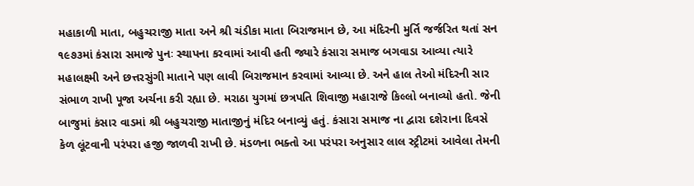મહાકાળી માતા, બહુચરાજી માતા અને શ્રી ચંડીકા માતા બિરાજમાન છે, આ મંદિરની મુર્તિ જર્જરિત થતાં સન ૧૯૭૩માં કંસારા સમાજે પુનઃ સ્થાપના કરવામાં આવી હતી જ્યારે કંસારા સમાજ બગવાડા આવ્યા ત્યારે મહાલક્ષ્મી અને છત્તરસુંગી માતાને પણ લાવી બિરાજમાન કરવામાં આવ્યા છે. અને હાલ તેઓ મંદિરની સાર સંભાળ રાખી પૂજા અર્ચના કરી રહ્યા છે. મરાઠા યુગમાં છત્રપતિ શિવાજી મહારાજે કિલ્લો બનાવ્યો હતો. જેની બાજુમાં કંસાર વાડમાં શ્રી બહુચરાજી માતાજીનું મંદિર બનાવ્યું હતું. કંસારા સમાજ ના દ્વારા દશેરાના દિવસે કેળ લૂંટવાની પરંપરા હજી જાળવી રાખી છે. મંડળના ભક્તો આ પરંપરા અનુસાર લાલ સ્ટ્રીટમાં આવેલા તેમની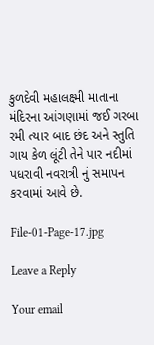કુળદેવી મહાલક્ષ્મી માતાના મંદિરના આંગણામાં જઈ ગરબા રમી ત્યાર બાદ છંદ અને સ્તુતિ ગાય કેળ લૂંટી તેને પાર નદીમાં પધરાવી નવરાત્રી નું સમાપન કરવામાં આવે છે.

File-01-Page-17.jpg

Leave a Reply

Your email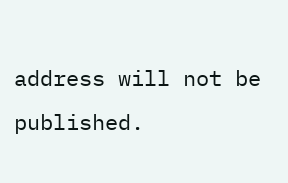address will not be published.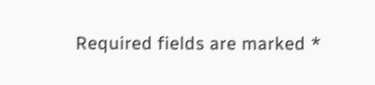Required fields are marked *